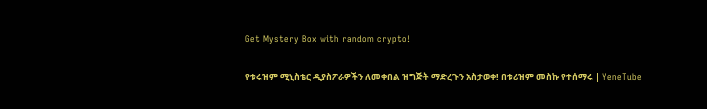Get Mystery Box with random crypto!

የቱሩዝም ሚኒስቴር ዲያስፖራዎችን ለመቀበል ዝግጅት ማድረጉን አስታወቀ! በቱሪዝም መስኩ የተሰማሩ | YeneTube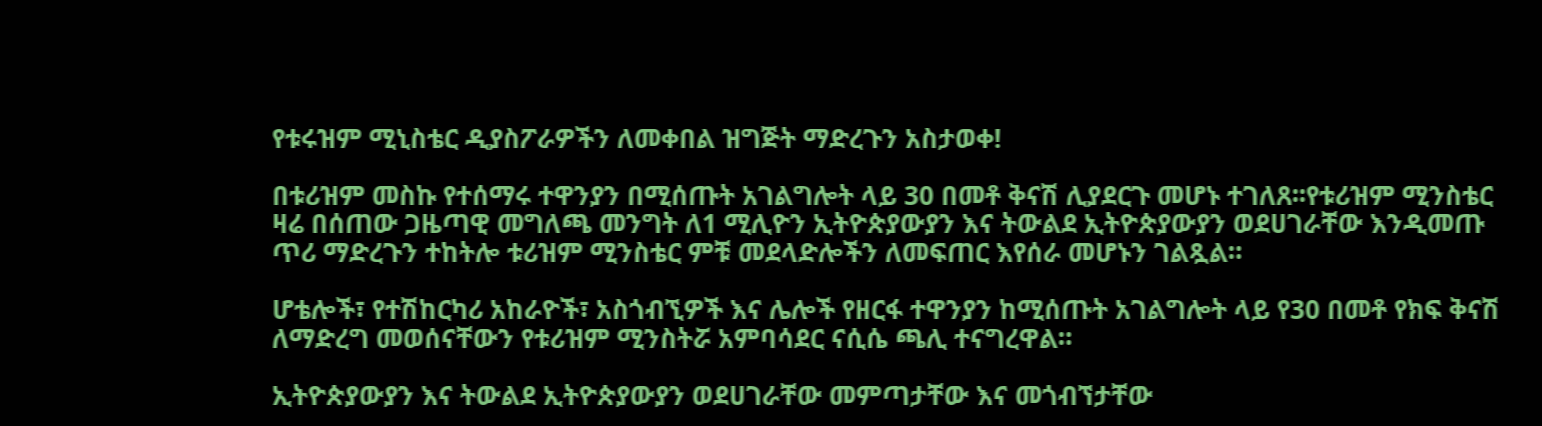የቱሩዝም ሚኒስቴር ዲያስፖራዎችን ለመቀበል ዝግጅት ማድረጉን አስታወቀ!

በቱሪዝም መስኩ የተሰማሩ ተዋንያን በሚሰጡት አገልግሎት ላይ 30 በመቶ ቅናሽ ሊያደርጉ መሆኑ ተገለጸ፡፡የቱሪዝም ሚንስቴር ዛሬ በሰጠው ጋዜጣዊ መግለጫ መንግት ለ1 ሚሊዮን ኢትዮጵያውያን እና ትውልደ ኢትዮጵያውያን ወደሀገራቸው እንዲመጡ ጥሪ ማድረጉን ተከትሎ ቱሪዝም ሚንስቴር ምቹ መደላድሎችን ለመፍጠር እየሰራ መሆኑን ገልጿል።

ሆቴሎች፣ የተሽከርካሪ አከራዮች፣ አስጎብኚዎች እና ሌሎች የዘርፋ ተዋንያን ከሚሰጡት አገልግሎት ላይ የ30 በመቶ የክፍ ቅናሽ ለማድረግ መወሰናቸውን የቱሪዝም ሚንስትሯ አምባሳደር ናሲሴ ጫሊ ተናግረዋል።

ኢትዮጵያውያን እና ትውልደ ኢትዮጵያውያን ወደሀገራቸው መምጣታቸው እና መጎብኘታቸው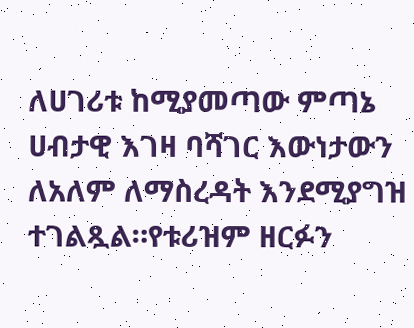ለሀገሪቱ ከሚያመጣው ምጣኔ ሀብታዊ እገዛ ባሻገር እውነታውን ለአለም ለማስረዳት እንደሚያግዝ ተገልጿል።የቱሪዝም ዘርፉን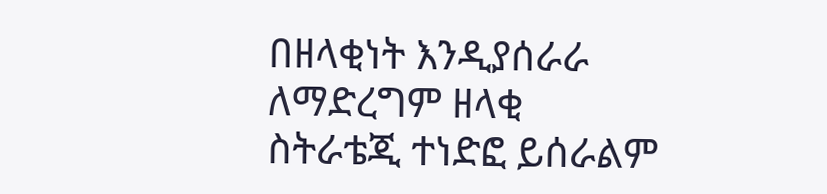በዘላቂነት እንዲያሰራራ ለማድረግም ዘላቂ ስትራቴጂ ተነድፎ ይሰራልም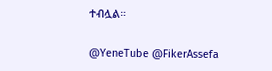ተብሏል።

@YeneTube @FikerAssefa